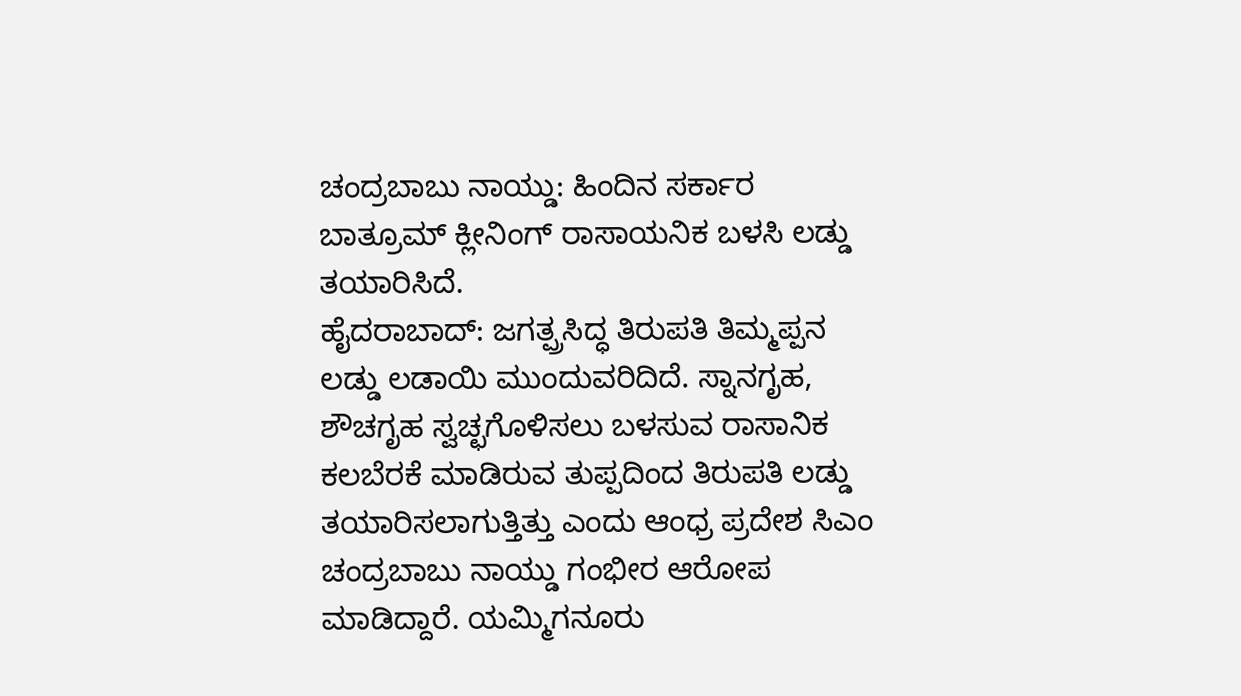ಚಂದ್ರಬಾಬು ನಾಯ್ಡು: ಹಿಂದಿನ ಸರ್ಕಾರ ಬಾತ್ರೂಮ್ ಕ್ಲೀನಿಂಗ್ ರಾಸಾಯನಿಕ ಬಳಸಿ ಲಡ್ಡು ತಯಾರಿಸಿದೆ.
ಹೈದರಾಬಾದ್: ಜಗತ್ಪ್ರಸಿದ್ಧ ತಿರುಪತಿ ತಿಮ್ಮಪ್ಪನ ಲಡ್ಡು ಲಡಾಯಿ ಮುಂದುವರಿದಿದೆ. ಸ್ನಾನಗೃಹ, ಶೌಚಗೃಹ ಸ್ವಚ್ಛಗೊಳಿಸಲು ಬಳಸುವ ರಾಸಾನಿಕ ಕಲಬೆರಕೆ ಮಾಡಿರುವ ತುಪ್ಪದಿಂದ ತಿರುಪತಿ ಲಡ್ಡು ತಯಾರಿಸಲಾಗುತ್ತಿತ್ತು ಎಂದು ಆಂಧ್ರ ಪ್ರದೇಶ ಸಿಎಂ ಚಂದ್ರಬಾಬು ನಾಯ್ಡು ಗಂಭೀರ ಆರೋಪ ಮಾಡಿದ್ದಾರೆ. ಯಮ್ಮಿಗನೂರು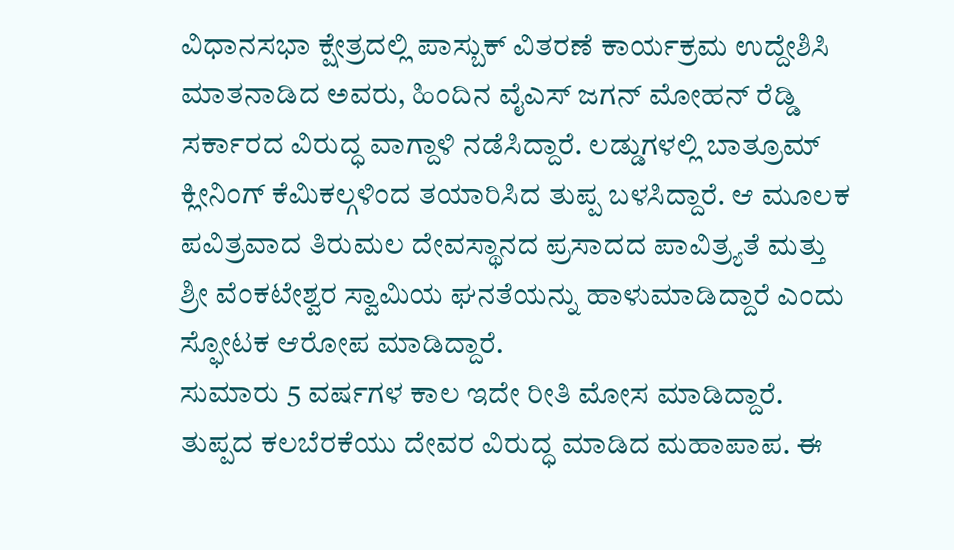ವಿಧಾನಸಭಾ ಕ್ಷೇತ್ರದಲ್ಲಿ ಪಾಸ್ಬುಕ್ ವಿತರಣೆ ಕಾರ್ಯಕ್ರಮ ಉದ್ದೇಶಿಸಿ ಮಾತನಾಡಿದ ಅವರು, ಹಿಂದಿನ ವೈಎಸ್ ಜಗನ್ ಮೋಹನ್ ರೆಡ್ಡಿ ಸರ್ಕಾರದ ವಿರುದ್ಧ ವಾಗ್ದಾಳಿ ನಡೆಸಿದ್ದಾರೆ. ಲಡ್ಡುಗಳಲ್ಲಿ ಬಾತ್ರೂಮ್ ಕ್ಲೀನಿಂಗ್ ಕೆಮಿಕಲ್ಗಳಿಂದ ತಯಾರಿಸಿದ ತುಪ್ಪ ಬಳಸಿದ್ದಾರೆ. ಆ ಮೂಲಕ ಪವಿತ್ರವಾದ ತಿರುಮಲ ದೇವಸ್ಥಾನದ ಪ್ರಸಾದದ ಪಾವಿತ್ರ್ಯತೆ ಮತ್ತು ಶ್ರೀ ವೆಂಕಟೇಶ್ವರ ಸ್ವಾಮಿಯ ಘನತೆಯನ್ನು ಹಾಳುಮಾಡಿದ್ದಾರೆ ಎಂದು ಸ್ಫೋಟಕ ಆರೋಪ ಮಾಡಿದ್ದಾರೆ.
ಸುಮಾರು 5 ವರ್ಷಗಳ ಕಾಲ ಇದೇ ರೀತಿ ಮೋಸ ಮಾಡಿದ್ದಾರೆ. ತುಪ್ಪದ ಕಲಬೆರಕೆಯು ದೇವರ ವಿರುದ್ಧ ಮಾಡಿದ ಮಹಾಪಾಪ. ಈ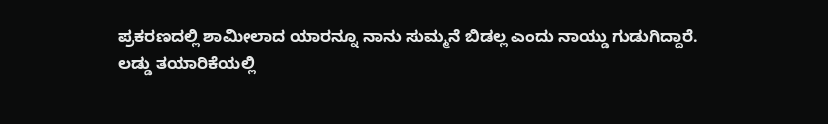ಪ್ರಕರಣದಲ್ಲಿ ಶಾಮೀಲಾದ ಯಾರನ್ನೂ ನಾನು ಸುಮ್ಮನೆ ಬಿಡಲ್ಲ ಎಂದು ನಾಯ್ಡು ಗುಡುಗಿದ್ದಾರೆ.
ಲಡ್ಡು ತಯಾರಿಕೆಯಲ್ಲಿ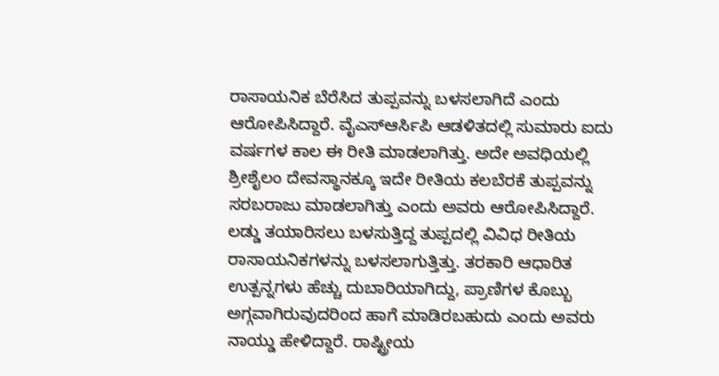ರಾಸಾಯನಿಕ ಬೆರೆಸಿದ ತುಪ್ಪವನ್ನು ಬಳಸಲಾಗಿದೆ ಎಂದು ಆರೋಪಿಸಿದ್ದಾರೆ. ವೈಎಸ್ಆರ್ಸಿಪಿ ಆಡಳಿತದಲ್ಲಿ ಸುಮಾರು ಐದು ವರ್ಷಗಳ ಕಾಲ ಈ ರೀತಿ ಮಾಡಲಾಗಿತ್ತು. ಅದೇ ಅವಧಿಯಲ್ಲಿ ಶ್ರೀಶೈಲಂ ದೇವಸ್ಥಾನಕ್ಕೂ ಇದೇ ರೀತಿಯ ಕಲಬೆರಕೆ ತುಪ್ಪವನ್ನು ಸರಬರಾಜು ಮಾಡಲಾಗಿತ್ತು ಎಂದು ಅವರು ಆರೋಪಿಸಿದ್ದಾರೆ.
ಲಡ್ಡು ತಯಾರಿಸಲು ಬಳಸುತ್ತಿದ್ದ ತುಪ್ಪದಲ್ಲಿ ವಿವಿಧ ರೀತಿಯ ರಾಸಾಯನಿಕಗಳನ್ನು ಬಳಸಲಾಗುತ್ತಿತ್ತು. ತರಕಾರಿ ಆಧಾರಿತ ಉತ್ಪನ್ನಗಳು ಹೆಚ್ಚು ದುಬಾರಿಯಾಗಿದ್ದು, ಪ್ರಾಣಿಗಳ ಕೊಬ್ಬು ಅಗ್ಗವಾಗಿರುವುದರಿಂದ ಹಾಗೆ ಮಾಡಿರಬಹುದು ಎಂದು ಅವರು ನಾಯ್ಡು ಹೇಳಿದ್ದಾರೆ. ರಾಷ್ಟ್ರೀಯ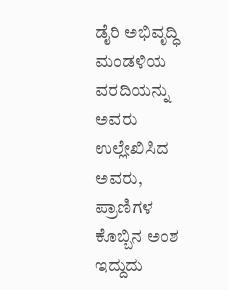ಡೈರಿ ಅಭಿವೃದ್ಧಿ ಮಂಡಳಿಯ ವರದಿಯನ್ನು ಅವರು ಉಲ್ಲೇಖಿಸಿದ ಅವರು, ಪ್ರಾಣಿಗಳ ಕೊಬ್ಬಿನ ಅಂಶ ಇದ್ದುದು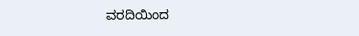ವರದಿಯಿಂದ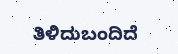ತಿಳಿದುಬಂದಿದೆ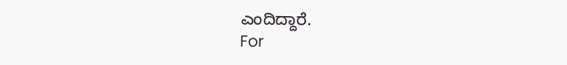ಎಂದಿದ್ದಾರೆ.
For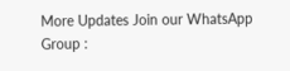More Updates Join our WhatsApp Group :